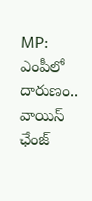MP: ఎంపీలో దారుణం.. వాయిస్ ఛేంజ్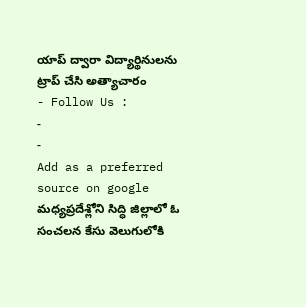యాప్ ద్వారా విద్యార్థినులను ట్రాప్ చేసి అత్యాచారం
- Follow Us :
-
-
Add as a preferred
source on google
మధ్యప్రదేశ్లోని సిద్ధి జిల్లాలో ఓ సంచలన కేసు వెలుగులోకి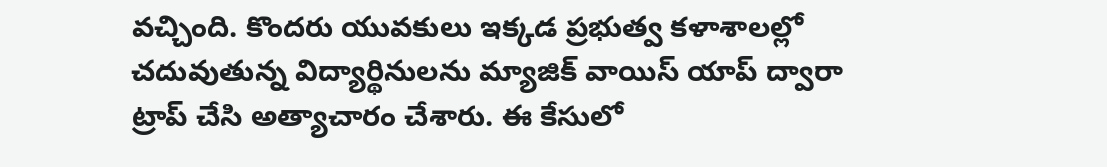వచ్చింది. కొందరు యువకులు ఇక్కడ ప్రభుత్వ కళాశాలల్లో చదువుతున్న విద్యార్థినులను మ్యాజిక్ వాయిస్ యాప్ ద్వారా ట్రాప్ చేసి అత్యాచారం చేశారు. ఈ కేసులో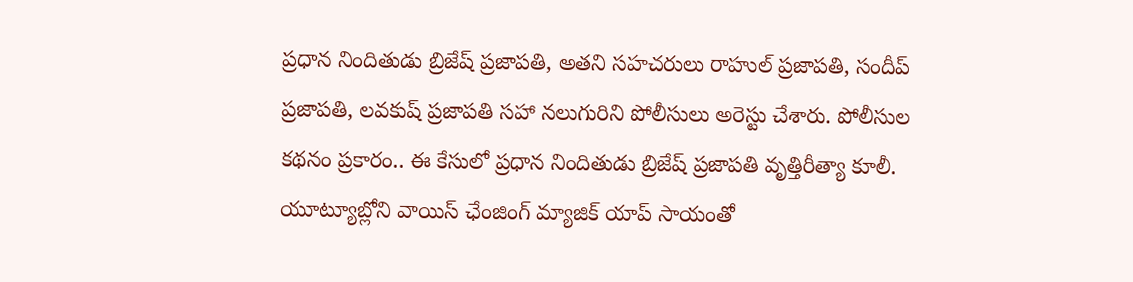ప్రధాన నిందితుడు బ్రిజేష్ ప్రజాపతి, అతని సహచరులు రాహుల్ ప్రజాపతి, సందీప్ ప్రజాపతి, లవకుష్ ప్రజాపతి సహా నలుగురిని పోలీసులు అరెస్టు చేశారు. పోలీసుల కథనం ప్రకారం.. ఈ కేసులో ప్రధాన నిందితుడు బ్రిజేష్ ప్రజాపతి వృత్తిరీత్యా కూలీ. యూట్యూబ్లోని వాయిస్ ఛేంజింగ్ మ్యాజిక్ యాప్ సాయంతో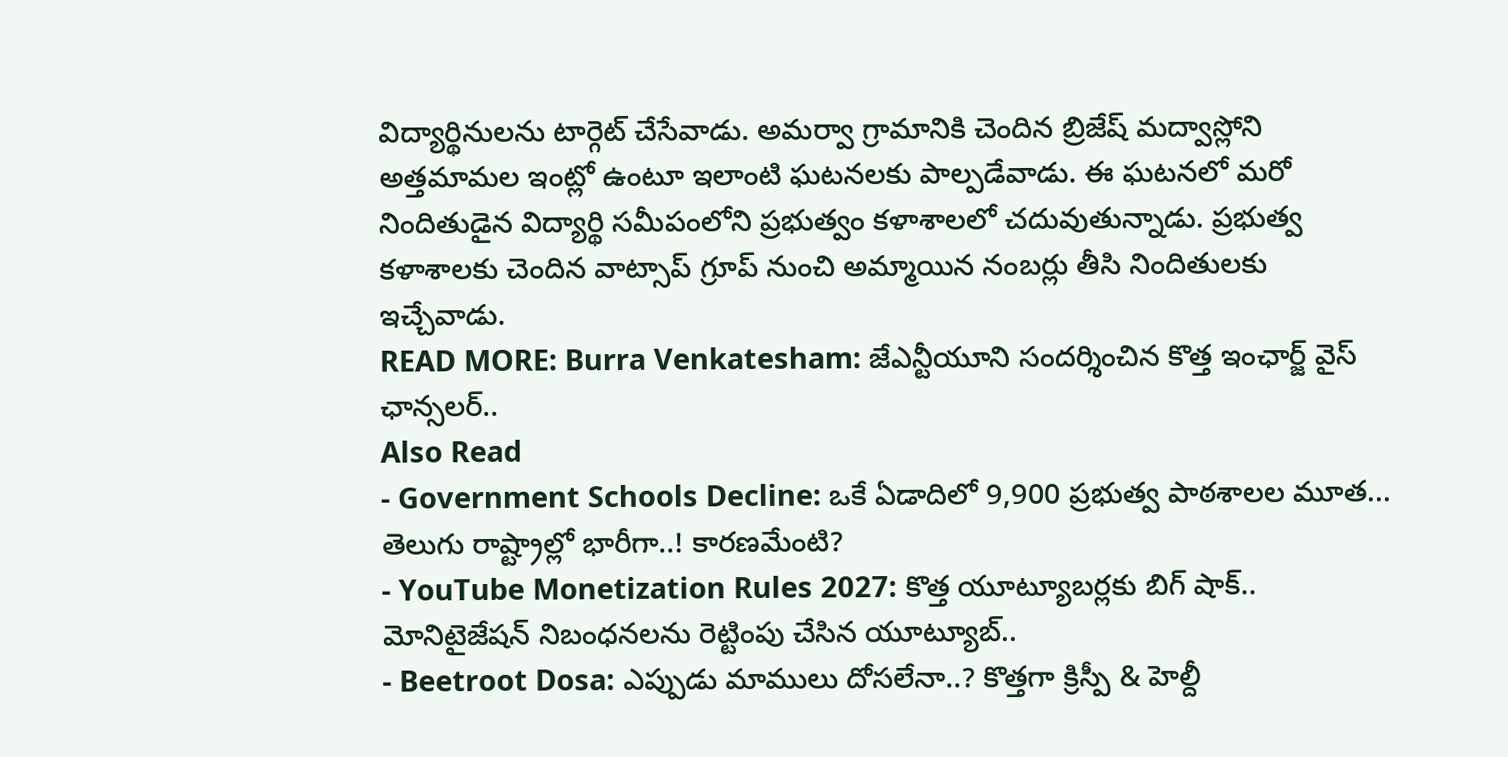విద్యార్థినులను టార్గెట్ చేసేవాడు. అమర్వా గ్రామానికి చెందిన బ్రిజేష్ మద్వాస్లోని అత్తమామల ఇంట్లో ఉంటూ ఇలాంటి ఘటనలకు పాల్పడేవాడు. ఈ ఘటనలో మరో నిందితుడైన విద్యార్థి సమీపంలోని ప్రభుత్వం కళాశాలలో చదువుతున్నాడు. ప్రభుత్వ కళాశాలకు చెందిన వాట్సాప్ గ్రూప్ నుంచి అమ్మాయిన నంబర్లు తీసి నిందితులకు ఇచ్చేవాడు.
READ MORE: Burra Venkatesham: జేఎన్టీయూని సందర్శించిన కొత్త ఇంఛార్జ్ వైస్ ఛాన్సలర్..
Also Read
- Government Schools Decline: ఒకే ఏడాదిలో 9,900 ప్రభుత్వ పాఠశాలల మూత... తెలుగు రాష్ట్రాల్లో భారీగా..! కారణమేంటి?
- YouTube Monetization Rules 2027: కొత్త యూట్యూబర్లకు బిగ్ షాక్.. మోనిటైజేషన్ నిబంధనలను రెట్టింపు చేసిన యూట్యూబ్..
- Beetroot Dosa: ఎప్పుడు మాములు దోసలేనా..? కొత్తగా క్రిస్పీ & హెల్దీ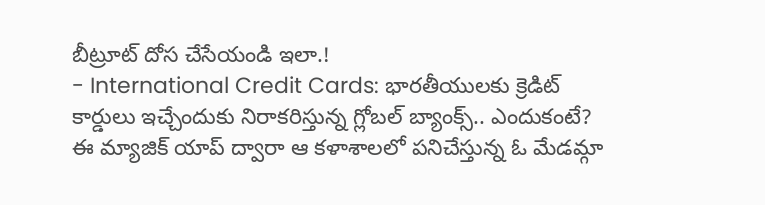బీట్రూట్ దోస చేసేయండి ఇలా.!
- International Credit Cards: భారతీయులకు క్రెడిట్ కార్డులు ఇచ్చేందుకు నిరాకరిస్తున్న గ్లోబల్ బ్యాంక్స్.. ఎందుకంటే?
ఈ మ్యాజిక్ యాప్ ద్వారా ఆ కళాశాలలో పనిచేస్తున్న ఓ మేడమ్గా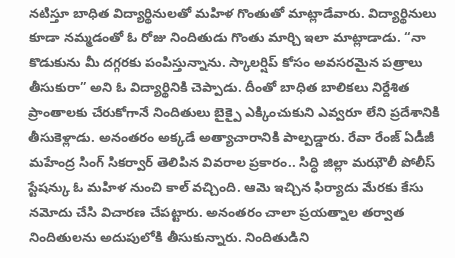నటిస్తూ బాధిత విద్యార్థినులతో మహిళ గొంతుతో మాట్లాడేవారు. విద్యార్థినులు కూడా నమ్మడంతో ఓ రోజు నిందితుడు గొంతు మార్చి ఇలా మాట్లాడాడు. “నా కొడుకును మీ దగ్గరకు పంపిస్తున్నాను. స్కాలర్షిప్ కోసం అవసరమైన పత్రాలు తీసుకురా” అని ఓ విద్యార్థినికి చెప్పాడు. దీంతో బాధిత బాలికలు నిర్దేశిత ప్రాంతాలకు చేరుకోగానే నిందితులు బైక్పై ఎక్కించుకుని ఎవ్వరూ లేని ప్రదేశానికి తీసుకెళ్లాడు. అనంతరం అక్కడే అత్యాచారానికి పాల్పడ్డారు. రేవా రేంజ్ ఏడీజీ మహేంద్ర సింగ్ సికర్వార్ తెలిపిన వివరాల ప్రకారం.. సిద్ధి జిల్లా మఝౌలీ పోలీస్ స్టేషన్కు ఓ మహిళ నుంచి కాల్ వచ్చింది. ఆమె ఇచ్చిన ఫిర్యాదు మేరకు కేసు నమోదు చేసి విచారణ చేపట్టారు. అనంతరం చాలా ప్రయత్నాల తర్వాత నిందితులను అదుపులోకి తీసుకున్నారు. నిందితుడిని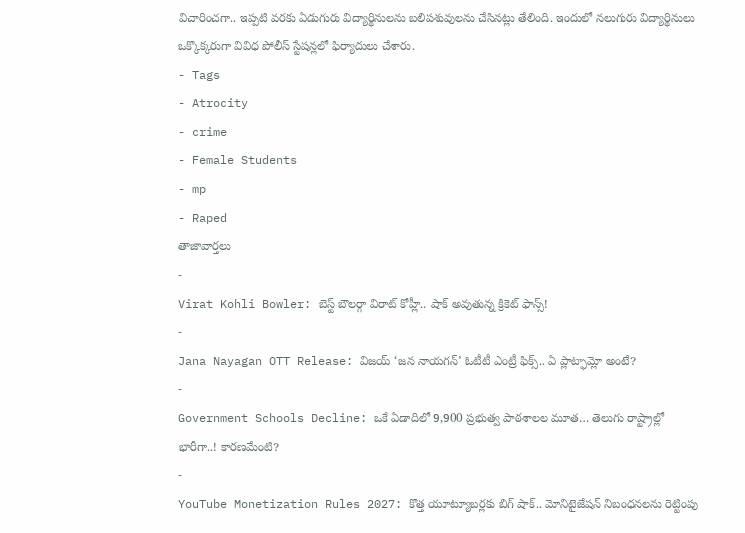విచారించగా.. ఇప్పటి వరకు ఏడుగురు విద్యార్థినులను బలిపశువులను చేసినట్లు తేలింది. ఇందులో నలుగురు విద్యార్థినులు ఒక్కొక్కరుగా వివిధ పోలీస్ స్టేషన్లలో ఫిర్యాదులు చేశారు.
- Tags
- Atrocity
- crime
- Female Students
- mp
- Raped
తాజావార్తలు
-
Virat Kohli Bowler: బెస్ట్ బౌలర్గా విరాట్ కోహ్లీ.. షాక్ అవుతున్న క్రికెట్ ఫాన్స్!
-
Jana Nayagan OTT Release: విజయ్ ‘జన నాయగన్’ ఓటీటీ ఎంట్రీ ఫిక్స్.. ఏ ప్లాట్ఫామ్లో అంటే?
-
Government Schools Decline: ఒకే ఏడాదిలో 9,900 ప్రభుత్వ పాఠశాలల మూత… తెలుగు రాష్ట్రాల్లో భారీగా..! కారణమేంటి?
-
YouTube Monetization Rules 2027: కొత్త యూట్యూబర్లకు బిగ్ షాక్.. మోనిటైజేషన్ నిబంధనలను రెట్టింపు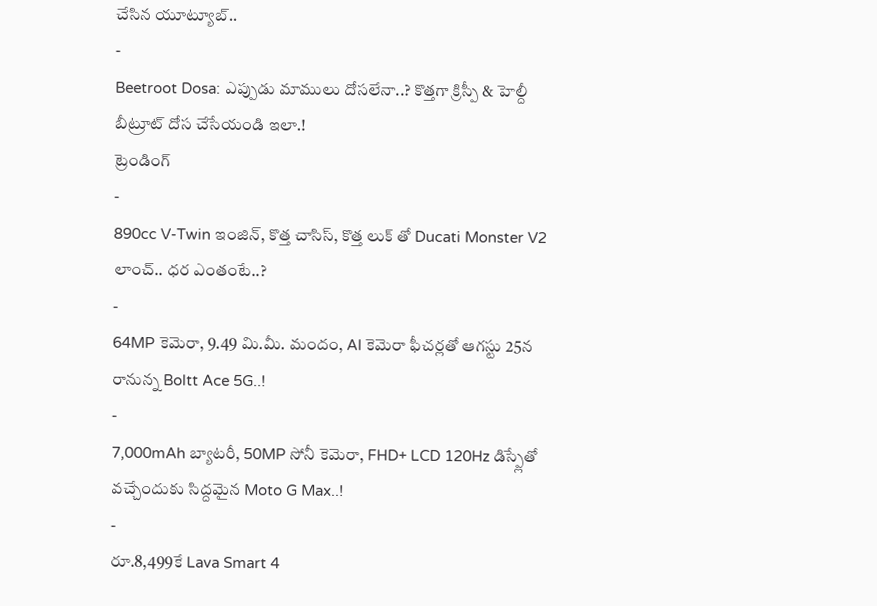చేసిన యూట్యూబ్..
-
Beetroot Dosa: ఎప్పుడు మాములు దోసలేనా..? కొత్తగా క్రిస్పీ & హెల్దీ బీట్రూట్ దోస చేసేయండి ఇలా.!
ట్రెండింగ్
-
890cc V-Twin ఇంజిన్, కొత్త చాసిస్, కొత్త లుక్ తో Ducati Monster V2 లాంచ్.. ధర ఎంతంటే..?
-
64MP కెమెరా, 9.49 మి.మీ. మందం, AI కెమెరా ఫీచర్లతో ఆగస్టు 25న రానున్న Boltt Ace 5G..!
-
7,000mAh బ్యాటరీ, 50MP సోనీ కెమెరా, FHD+ LCD 120Hz డిస్ప్లేతో వచ్చేందుకు సిద్దమైన Moto G Max..!
-
రూ.8,499కే Lava Smart 4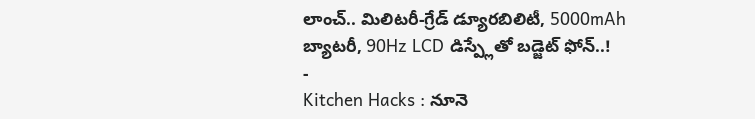లాంచ్.. మిలిటరీ-గ్రేడ్ డ్యూరబిలిటీ, 5000mAh బ్యాటరీ, 90Hz LCD డిస్ప్లేతో బడ్జెట్ ఫోన్..!
-
Kitchen Hacks : నూనె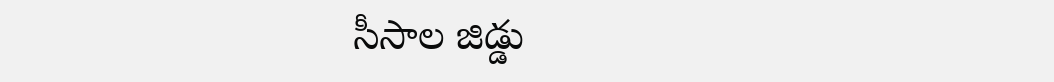సీసాల జిడ్డు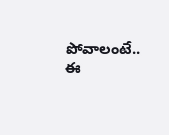పోవాలంటే.. ఈ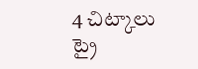4 చిట్కాలు ట్రై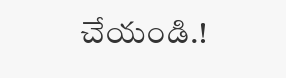చేయండి.!